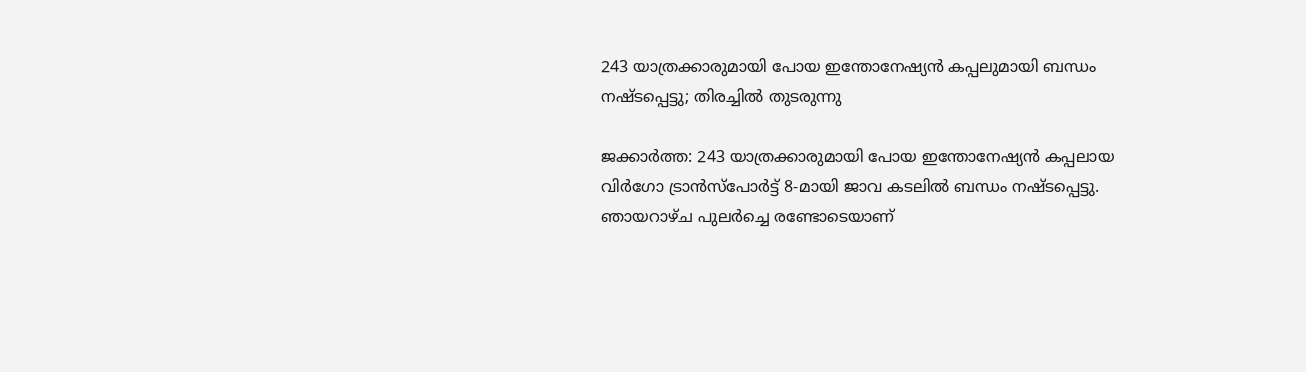243 യാത്രക്കാരുമായി പോയ ഇന്തോനേഷ്യൻ കപ്പലുമായി ബന്ധം നഷ്ടപ്പെട്ടു; തിരച്ചിൽ തുടരുന്നു

ജക്കാർത്ത: 243 യാത്രക്കാരുമായി പോയ ഇന്തോനേഷ്യൻ കപ്പലായ വിർഗോ ട്രാൻസ്പോർട്ട് 8-മായി ജാവ കടലിൽ ബന്ധം നഷ്ടപ്പെട്ടു. ഞായറാഴ്ച പുലർച്ചെ രണ്ടോടെയാണ്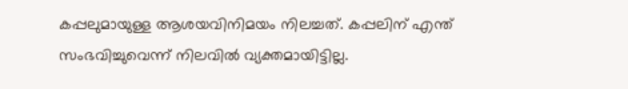കപ്പലുമായുള്ള ആശയവിനിമയം നിലച്ചത്. കപ്പലിന് എന്ത് സംഭവിച്ചുവെന്ന് നിലവിൽ വ്യക്തമായിട്ടില്ല.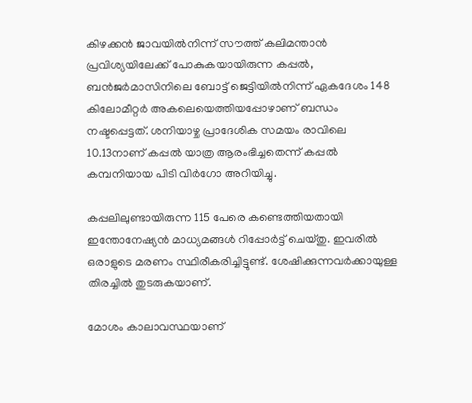കിഴക്കൻ ജാവയിൽനിന്ന് സൗത്ത് കലിമന്താൻ പ്രവിശ്യയിലേക്ക് പോകുകയായിരുന്ന കപ്പൽ, ബൻജർമാസിനിലെ ബോട്ട് ജെട്ടിയിൽനിന്ന് ഏകദേശം 148 കിലോമീറ്റർ അകലെയെത്തിയപ്പോഴാണ് ബന്ധം നഷ്ടപ്പെട്ടത്. ശനിയാഴ്ച പ്രാദേശിക സമയം രാവിലെ 10.13നാണ് കപ്പൽ യാത്ര ആരംഭിച്ചതെന്ന് കപ്പൽ കമ്പനിയായ പിടി വിർഗോ അറിയിച്ചു.

കപ്പലിലുണ്ടായിരുന്ന 115 പേരെ കണ്ടെത്തിയതായി ഇന്തോനേഷ്യൻ മാധ്യമങ്ങൾ റിപ്പോർട്ട് ചെയ്തു. ഇവരിൽ ഒരാളുടെ മരണം സ്ഥിരീകരിച്ചിട്ടുണ്ട്. ശേഷിക്കുന്നവർക്കായുള്ള തിരച്ചിൽ തുടരുകയാണ്.

മോശം കാലാവസ്ഥയാണ്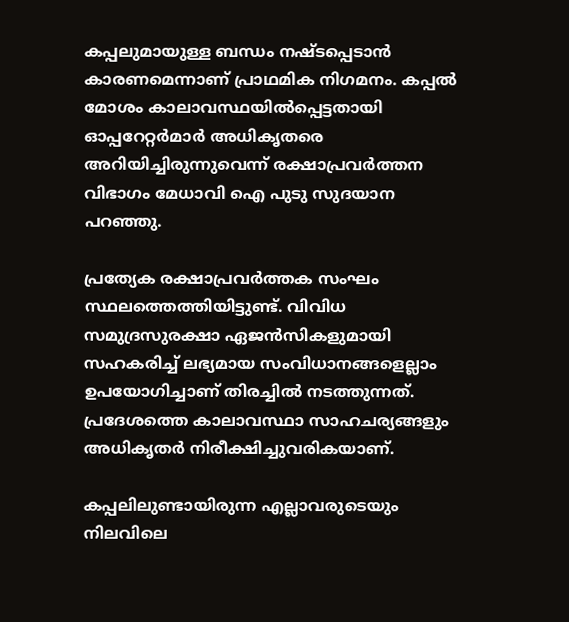കപ്പലുമായുള്ള ബന്ധം നഷ്ടപ്പെടാൻ കാരണമെന്നാണ് പ്രാഥമിക നിഗമനം. കപ്പൽ മോശം കാലാവസ്ഥയിൽപ്പെട്ടതായി ഓപ്പറേറ്റർമാർ അധികൃതരെ അറിയിച്ചിരുന്നുവെന്ന് രക്ഷാപ്രവർത്തന വിഭാഗം മേധാവി ഐ പുടു സുദയാന പറഞ്ഞു.

പ്രത്യേക രക്ഷാപ്രവർത്തക സംഘം സ്ഥലത്തെത്തിയിട്ടുണ്ട്. വിവിധ സമുദ്രസുരക്ഷാ ഏജൻസികളുമായി സഹകരിച്ച് ലഭ്യമായ സംവിധാനങ്ങളെല്ലാം ഉപയോഗിച്ചാണ് തിരച്ചിൽ നടത്തുന്നത്. പ്രദേശത്തെ കാലാവസ്ഥാ സാഹചര്യങ്ങളും അധികൃതർ നിരീക്ഷിച്ചുവരികയാണ്.

കപ്പലിലുണ്ടായിരുന്ന എല്ലാവരുടെയും നിലവിലെ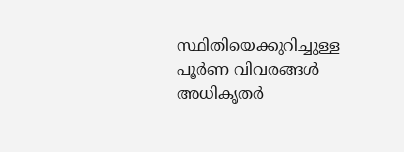സ്ഥിതിയെക്കുറിച്ചുള്ള പൂർണ വിവരങ്ങൾ അധികൃതർ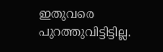ഇതുവരെ പുറത്തുവിട്ടിട്ടില്ല.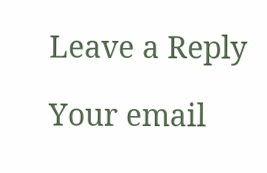Leave a Reply

Your email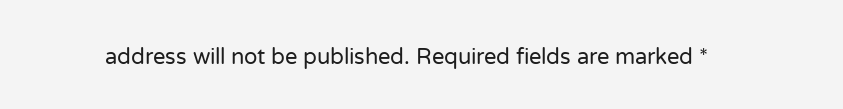address will not be published. Required fields are marked *